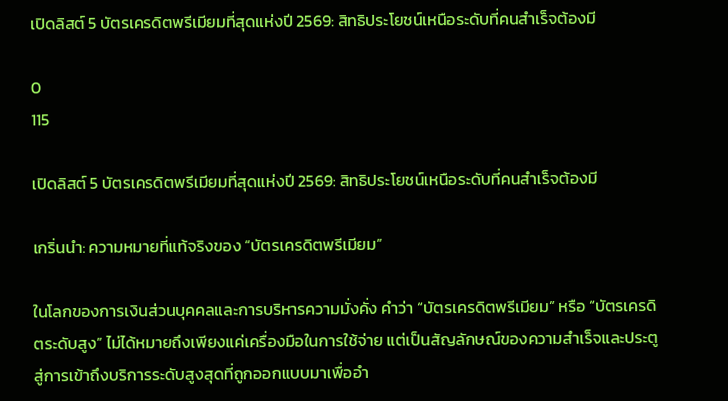เปิดลิสต์ 5 บัตรเครดิตพรีเมียมที่สุดแห่งปี 2569: สิทธิประโยชน์เหนือระดับที่คนสำเร็จต้องมี

0
115

เปิดลิสต์ 5 บัตรเครดิตพรีเมียมที่สุดแห่งปี 2569: สิทธิประโยชน์เหนือระดับที่คนสำเร็จต้องมี

เกริ่นนำ: ความหมายที่แท้จริงของ “บัตรเครดิตพรีเมียม”

ในโลกของการเงินส่วนบุคคลและการบริหารความมั่งคั่ง คำว่า “บัตรเครดิตพรีเมียม” หรือ “บัตรเครดิตระดับสูง” ไม่ได้หมายถึงเพียงแค่เครื่องมือในการใช้จ่าย แต่เป็นสัญลักษณ์ของความสำเร็จและประตูสู่การเข้าถึงบริการระดับสูงสุดที่ถูกออกแบบมาเพื่ออำ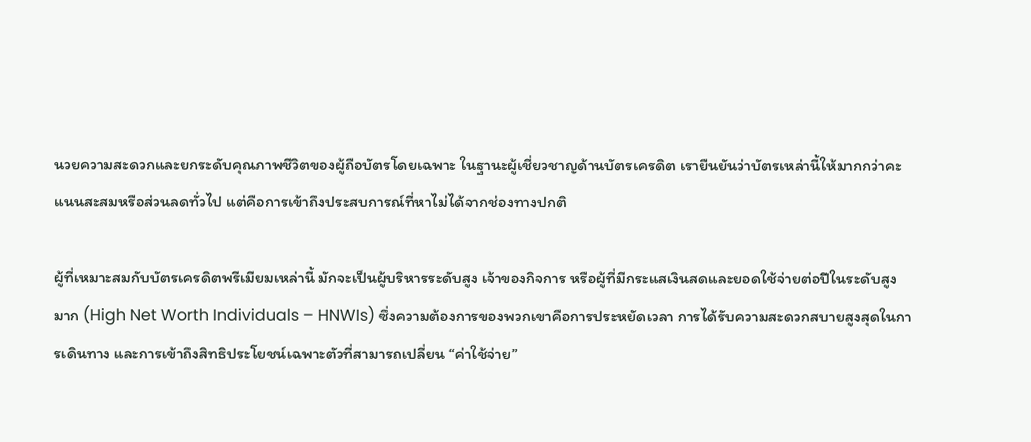นวยความสะดวกและยกระดับคุณภาพชีวิตของผู้ถือบัตรโดยเฉพาะ ในฐานะผู้เชี่ยวชาญด้านบัตรเครดิต เรายืนยันว่าบัตรเหล่านี้ให้มากกว่าคะแนนสะสมหรือส่วนลดทั่วไป แต่คือการเข้าถึงประสบการณ์ที่หาไม่ได้จากช่องทางปกติ

ผู้ที่เหมาะสมกับบัตรเครดิตพรีเมียมเหล่านี้ มักจะเป็นผู้บริหารระดับสูง เจ้าของกิจการ หรือผู้ที่มีกระแสเงินสดและยอดใช้จ่ายต่อปีในระดับสูงมาก (High Net Worth Individuals – HNWIs) ซึ่งความต้องการของพวกเขาคือการประหยัดเวลา การได้รับความสะดวกสบายสูงสุดในการเดินทาง และการเข้าถึงสิทธิประโยชน์เฉพาะตัวที่สามารถเปลี่ยน “ค่าใช้จ่าย”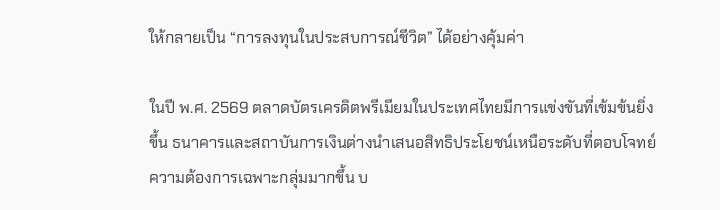ให้กลายเป็น “การลงทุนในประสบการณ์ชีวิต” ได้อย่างคุ้มค่า

ในปี พ.ศ. 2569 ตลาดบัตรเครดิตพรีเมียมในประเทศไทยมีการแข่งขันที่เข้มข้นยิ่งขึ้น ธนาคารและสถาบันการเงินต่างนำเสนอสิทธิประโยชน์เหนือระดับที่ตอบโจทย์ความต้องการเฉพาะกลุ่มมากขึ้น บ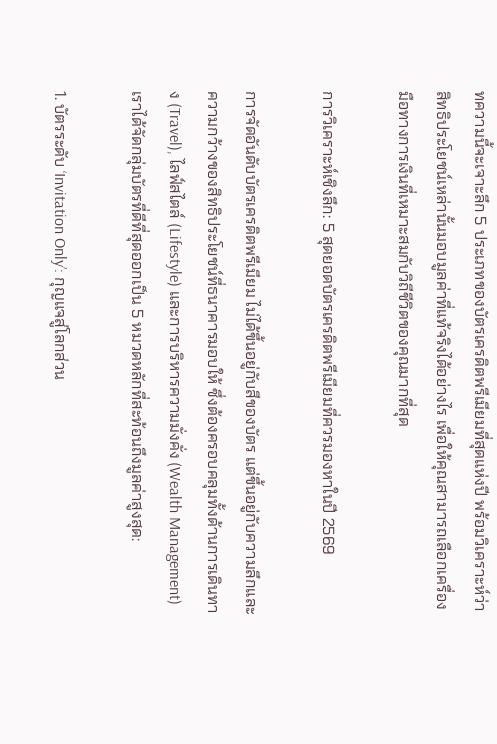ทความนี้จะเจาะลึก 5 ประเภทของบัตรเครดิตพรีเมียมที่สุดแห่งปี พร้อมวิเคราะห์ว่าสิทธิประโยชน์เหล่านั้นมอบมูลค่าที่แท้จริงได้อย่างไร เพื่อให้คุณสามารถเลือกเครื่องมือทางการเงินที่เหมาะสมกับวิถีชีวิตของคุณมากที่สุด

การวิเคราะห์เชิงลึก: 5 สุดยอดบัตรเครดิตพรีเมียมที่ควรมองหาในปี 2569

การจัดอันดับบัตรเครดิตพรีเมียม ไม่ได้ขึ้นอยู่กับสีของบัตร แต่ขึ้นอยู่กับความลึกและความกว้างของสิทธิประโยชน์ที่ธนาคารมอบให้ ซึ่งต้องครอบคลุมทั้งด้านการเดินทาง (Travel), ไลฟ์สไตล์ (Lifestyle) และการบริหารความมั่งคั่ง (Wealth Management) เราได้จัดกลุ่มบัตรที่ดีที่สุดออกเป็น 5 หมวดหลักที่สะท้อนถึงมูลค่าสูงสุด:

1. บัตรระดับ ‘Invitation Only’: กุญแจสู่โลกส่วน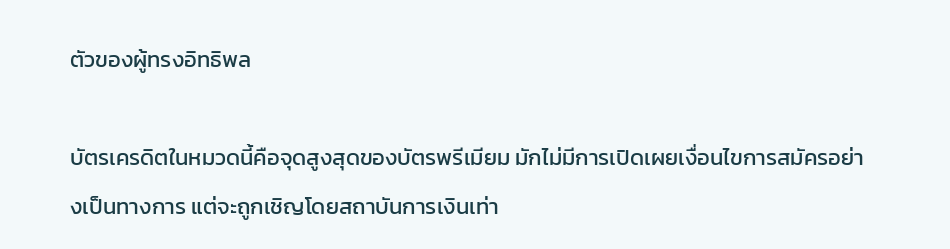ตัวของผู้ทรงอิทธิพล

บัตรเครดิตในหมวดนี้คือจุดสูงสุดของบัตรพรีเมียม มักไม่มีการเปิดเผยเงื่อนไขการสมัครอย่างเป็นทางการ แต่จะถูกเชิญโดยสถาบันการเงินเท่า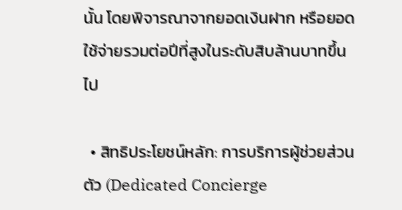นั้น โดยพิจารณาจากยอดเงินฝาก หรือยอดใช้จ่ายรวมต่อปีที่สูงในระดับสิบล้านบาทขึ้นไป

  • สิทธิประโยชน์หลัก: การบริการผู้ช่วยส่วนตัว (Dedicated Concierge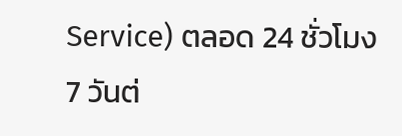Service) ตลอด 24 ชั่วโมง 7 วันต่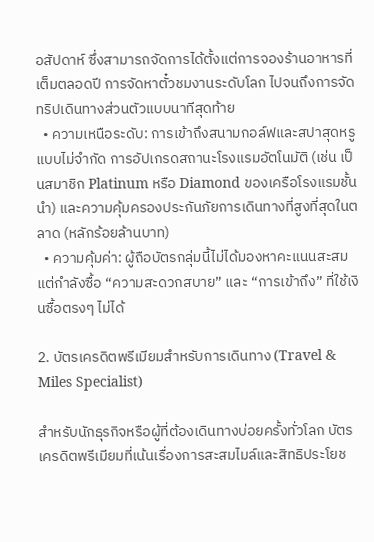อสัปดาห์ ซึ่งสามารถจัดการได้ตั้งแต่การจองร้านอาหารที่เต็มตลอดปี การจัดหาตั๋วชมงานระดับโลก ไปจนถึงการจัดทริปเดินทางส่วนตัวแบบนาทีสุดท้าย
  • ความเหนือระดับ: การเข้าถึงสนามกอล์ฟและสปาสุดหรูแบบไม่จำกัด การอัปเกรดสถานะโรงแรมอัตโนมัติ (เช่น เป็นสมาชิก Platinum หรือ Diamond ของเครือโรงแรมชั้นนำ) และความคุ้มครองประกันภัยการเดินทางที่สูงที่สุดในตลาด (หลักร้อยล้านบาท)
  • ความคุ้มค่า: ผู้ถือบัตรกลุ่มนี้ไม่ได้มองหาคะแนนสะสม แต่กำลังซื้อ “ความสะดวกสบาย” และ “การเข้าถึง” ที่ใช้เงินซื้อตรงๆ ไม่ได้

2. บัตรเครดิตพรีเมียมสำหรับการเดินทาง (Travel & Miles Specialist)

สำหรับนักธุรกิจหรือผู้ที่ต้องเดินทางบ่อยครั้งทั่วโลก บัตรเครดิตพรีเมียมที่เน้นเรื่องการสะสมไมล์และสิทธิประโยช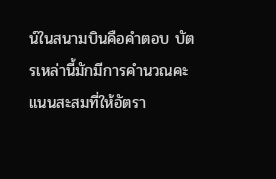น์ในสนามบินคือคำตอบ บัตรเหล่านี้มักมีการคำนวณคะแนนสะสมที่ให้อัตรา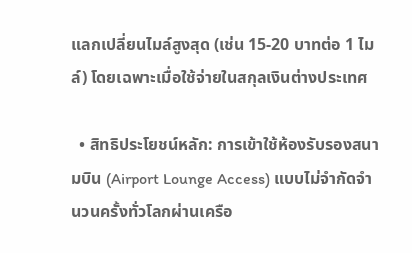แลกเปลี่ยนไมล์สูงสุด (เช่น 15-20 บาทต่อ 1 ไมล์) โดยเฉพาะเมื่อใช้จ่ายในสกุลเงินต่างประเทศ

  • สิทธิประโยชน์หลัก: การเข้าใช้ห้องรับรองสนามบิน (Airport Lounge Access) แบบไม่จำกัดจำนวนครั้งทั่วโลกผ่านเครือ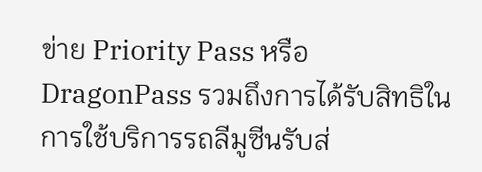ข่าย Priority Pass หรือ DragonPass รวมถึงการได้รับสิทธิในการใช้บริการรถลีมูซีนรับส่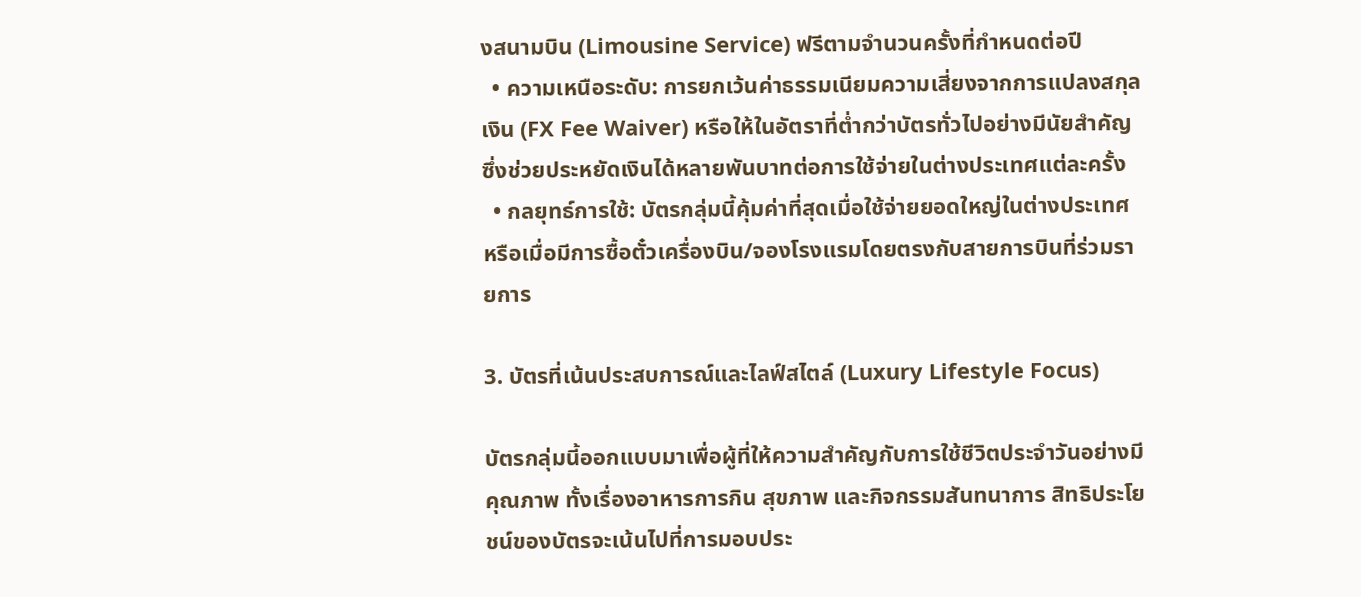งสนามบิน (Limousine Service) ฟรีตามจำนวนครั้งที่กำหนดต่อปี
  • ความเหนือระดับ: การยกเว้นค่าธรรมเนียมความเสี่ยงจากการแปลงสกุลเงิน (FX Fee Waiver) หรือให้ในอัตราที่ต่ำกว่าบัตรทั่วไปอย่างมีนัยสำคัญ ซึ่งช่วยประหยัดเงินได้หลายพันบาทต่อการใช้จ่ายในต่างประเทศแต่ละครั้ง
  • กลยุทธ์การใช้: บัตรกลุ่มนี้คุ้มค่าที่สุดเมื่อใช้จ่ายยอดใหญ่ในต่างประเทศ หรือเมื่อมีการซื้อตั๋วเครื่องบิน/จองโรงแรมโดยตรงกับสายการบินที่ร่วมรายการ

3. บัตรที่เน้นประสบการณ์และไลฟ์สไตล์ (Luxury Lifestyle Focus)

บัตรกลุ่มนี้ออกแบบมาเพื่อผู้ที่ให้ความสำคัญกับการใช้ชีวิตประจำวันอย่างมีคุณภาพ ทั้งเรื่องอาหารการกิน สุขภาพ และกิจกรรมสันทนาการ สิทธิประโยชน์ของบัตรจะเน้นไปที่การมอบประ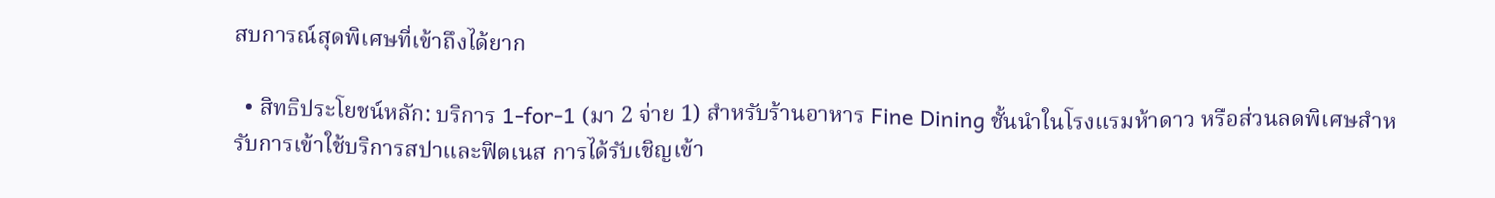สบการณ์สุดพิเศษที่เข้าถึงได้ยาก

  • สิทธิประโยชน์หลัก: บริการ 1-for-1 (มา 2 จ่าย 1) สำหรับร้านอาหาร Fine Dining ชั้นนำในโรงแรมห้าดาว หรือส่วนลดพิเศษสำหรับการเข้าใช้บริการสปาและฟิตเนส การได้รับเชิญเข้า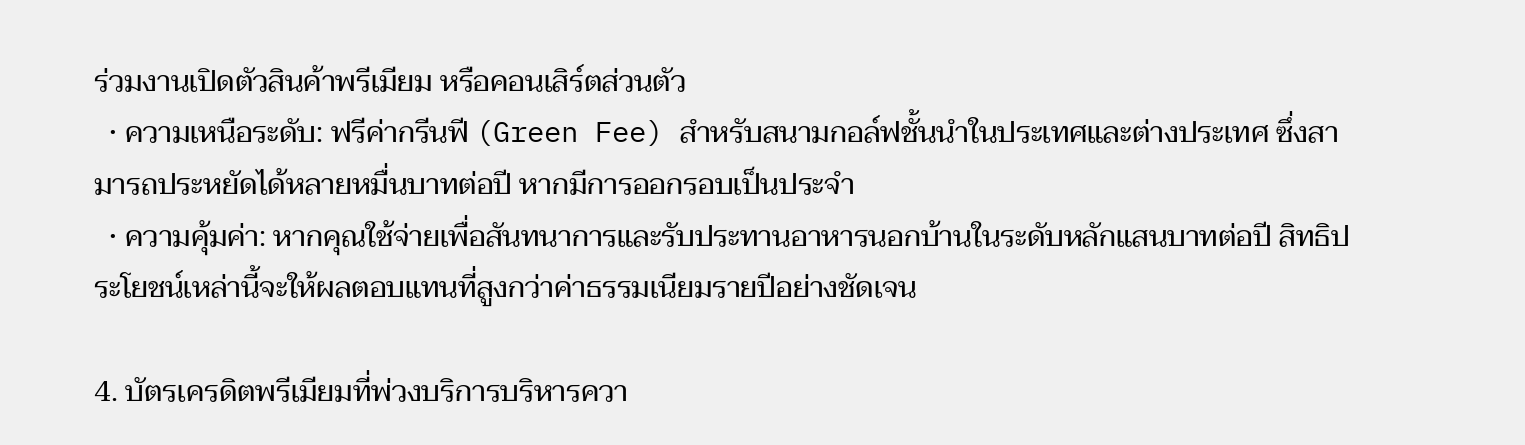ร่วมงานเปิดตัวสินค้าพรีเมียม หรือคอนเสิร์ตส่วนตัว
  • ความเหนือระดับ: ฟรีค่ากรีนฟี (Green Fee) สำหรับสนามกอล์ฟชั้นนำในประเทศและต่างประเทศ ซึ่งสามารถประหยัดได้หลายหมื่นบาทต่อปี หากมีการออกรอบเป็นประจำ
  • ความคุ้มค่า: หากคุณใช้จ่ายเพื่อสันทนาการและรับประทานอาหารนอกบ้านในระดับหลักแสนบาทต่อปี สิทธิประโยชน์เหล่านี้จะให้ผลตอบแทนที่สูงกว่าค่าธรรมเนียมรายปีอย่างชัดเจน

4. บัตรเครดิตพรีเมียมที่พ่วงบริการบริหารควา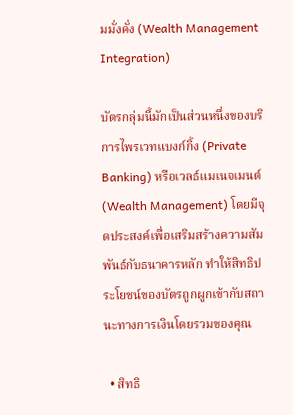มมั่งคั่ง (Wealth Management Integration)

บัตรกลุ่มนี้มักเป็นส่วนหนึ่งของบริการไพรเวทแบงก์กิ้ง (Private Banking) หรือเวลธ์แมเนจเมนต์ (Wealth Management) โดยมีจุดประสงค์เพื่อเสริมสร้างความสัมพันธ์กับธนาคารหลัก ทำให้สิทธิประโยชน์ของบัตรถูกผูกเข้ากับสถานะทางการเงินโดยรวมของคุณ

  • สิทธิ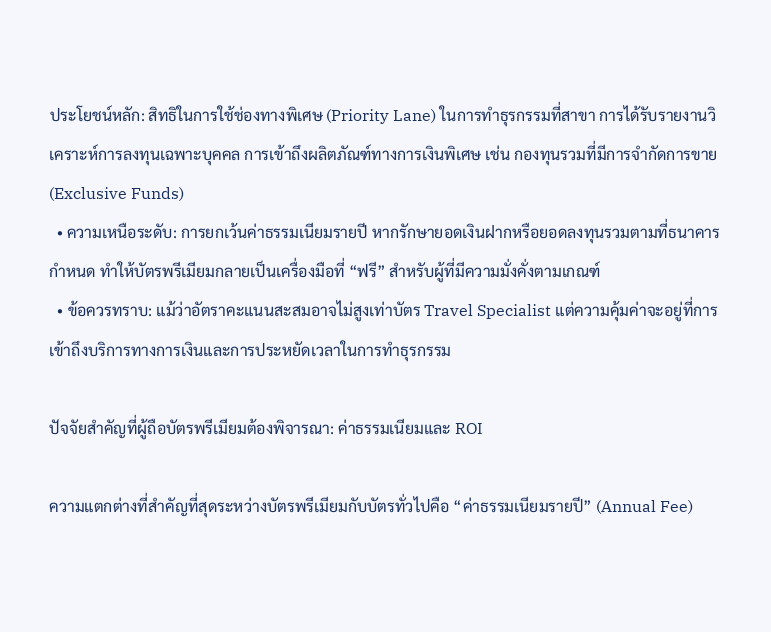ประโยชน์หลัก: สิทธิในการใช้ช่องทางพิเศษ (Priority Lane) ในการทำธุรกรรมที่สาขา การได้รับรายงานวิเคราะห์การลงทุนเฉพาะบุคคล การเข้าถึงผลิตภัณฑ์ทางการเงินพิเศษ เช่น กองทุนรวมที่มีการจำกัดการขาย (Exclusive Funds)
  • ความเหนือระดับ: การยกเว้นค่าธรรมเนียมรายปี หากรักษายอดเงินฝากหรือยอดลงทุนรวมตามที่ธนาคารกำหนด ทำให้บัตรพรีเมียมกลายเป็นเครื่องมือที่ “ฟรี” สำหรับผู้ที่มีความมั่งคั่งตามเกณฑ์
  • ข้อควรทราบ: แม้ว่าอัตราคะแนนสะสมอาจไม่สูงเท่าบัตร Travel Specialist แต่ความคุ้มค่าจะอยู่ที่การเข้าถึงบริการทางการเงินและการประหยัดเวลาในการทำธุรกรรม

ปัจจัยสำคัญที่ผู้ถือบัตรพรีเมียมต้องพิจารณา: ค่าธรรมเนียมและ ROI

ความแตกต่างที่สำคัญที่สุดระหว่างบัตรพรีเมียมกับบัตรทั่วไปคือ “ค่าธรรมเนียมรายปี” (Annual Fee)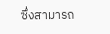ซึ่งสามารถ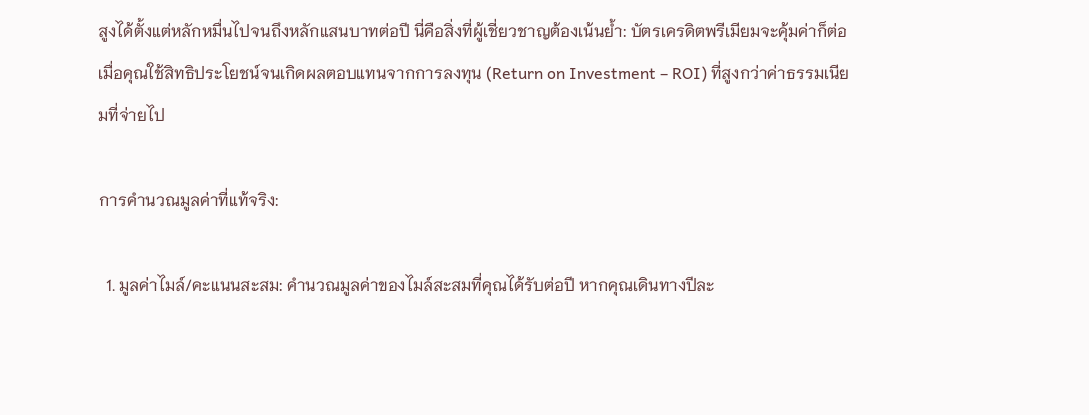สูงได้ตั้งแต่หลักหมื่นไปจนถึงหลักแสนบาทต่อปี นี่คือสิ่งที่ผู้เชี่ยวชาญต้องเน้นย้ำ: บัตรเครดิตพรีเมียมจะคุ้มค่าก็ต่อเมื่อคุณใช้สิทธิประโยชน์จนเกิดผลตอบแทนจากการลงทุน (Return on Investment – ROI) ที่สูงกว่าค่าธรรมเนียมที่จ่ายไป

การคำนวณมูลค่าที่แท้จริง:

  1. มูลค่าไมล์/คะแนนสะสม: คำนวณมูลค่าของไมล์สะสมที่คุณได้รับต่อปี หากคุณเดินทางปีละ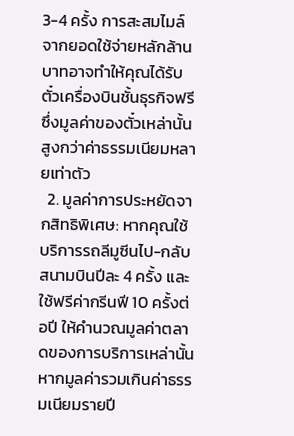3-4 ครั้ง การสะสมไมล์จากยอดใช้จ่ายหลักล้านบาทอาจทำให้คุณได้รับตั๋วเครื่องบินชั้นธุรกิจฟรี ซึ่งมูลค่าของตั๋วเหล่านั้นสูงกว่าค่าธรรมเนียมหลายเท่าตัว
  2. มูลค่าการประหยัดจากสิทธิพิเศษ: หากคุณใช้บริการรถลีมูซีนไป-กลับสนามบินปีละ 4 ครั้ง และใช้ฟรีค่ากรีนฟี 10 ครั้งต่อปี ให้คำนวณมูลค่าตลาดของการบริการเหล่านั้น หากมูลค่ารวมเกินค่าธรรมเนียมรายปี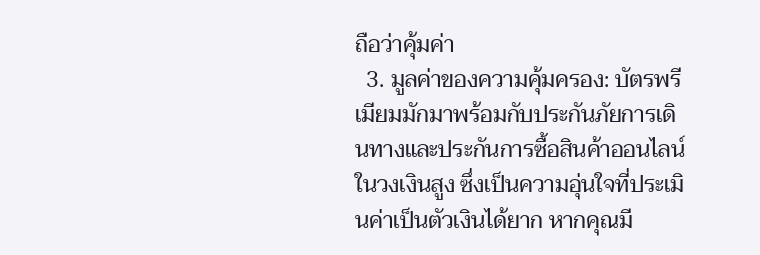ถือว่าคุ้มค่า
  3. มูลค่าของความคุ้มครอง: บัตรพรีเมียมมักมาพร้อมกับประกันภัยการเดินทางและประกันการซื้อสินค้าออนไลน์ในวงเงินสูง ซึ่งเป็นความอุ่นใจที่ประเมินค่าเป็นตัวเงินได้ยาก หากคุณมี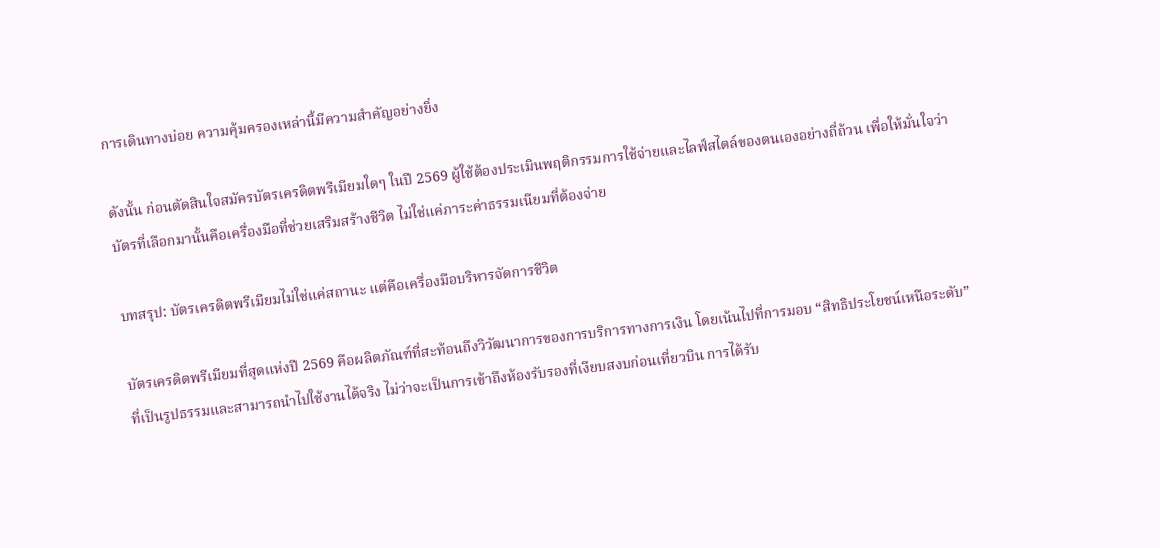การเดินทางบ่อย ความคุ้มครองเหล่านี้มีความสำคัญอย่างยิ่ง

ดังนั้น ก่อนตัดสินใจสมัครบัตรเครดิตพรีเมียมใดๆ ในปี 2569 ผู้ใช้ต้องประเมินพฤติกรรมการใช้จ่ายและไลฟ์สไตล์ของตนเองอย่างถี่ถ้วน เพื่อให้มั่นใจว่าบัตรที่เลือกมานั้นคือเครื่องมือที่ช่วยเสริมสร้างชีวิต ไม่ใช่แค่ภาระค่าธรรมเนียมที่ต้องจ่าย

บทสรุป: บัตรเครดิตพรีเมียมไม่ใช่แค่สถานะ แต่คือเครื่องมือบริหารจัดการชีวิต

บัตรเครดิตพรีเมียมที่สุดแห่งปี 2569 คือผลิตภัณฑ์ที่สะท้อนถึงวิวัฒนาการของการบริการทางการเงิน โดยเน้นไปที่การมอบ “สิทธิประโยชน์เหนือระดับ” ที่เป็นรูปธรรมและสามารถนำไปใช้งานได้จริง ไม่ว่าจะเป็นการเข้าถึงห้องรับรองที่เงียบสงบก่อนเที่ยวบิน การได้รับ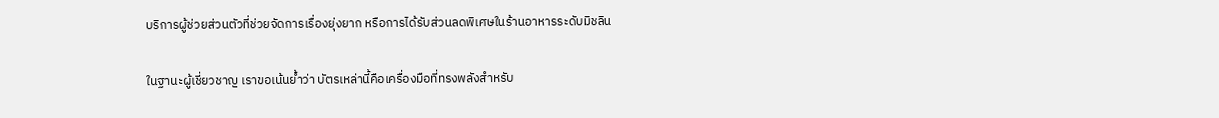บริการผู้ช่วยส่วนตัวที่ช่วยจัดการเรื่องยุ่งยาก หรือการได้รับส่วนลดพิเศษในร้านอาหารระดับมิชลิน

ในฐานะผู้เชี่ยวชาญ เราขอเน้นย้ำว่า บัตรเหล่านี้คือเครื่องมือที่ทรงพลังสำหรับ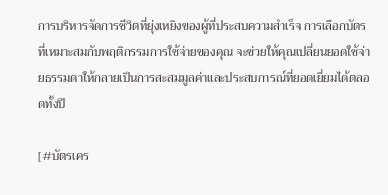การบริหารจัดการชีวิตที่ยุ่งเหยิงของผู้ที่ประสบความสำเร็จ การเลือกบัตรที่เหมาะสมกับพฤติกรรมการใช้จ่ายของคุณ จะช่วยให้คุณเปลี่ยนยอดใช้จ่ายธรรมดาให้กลายเป็นการสะสมมูลค่าและประสบการณ์ที่ยอดเยี่ยมได้ตลอดทั้งปี

[#บัตรเคร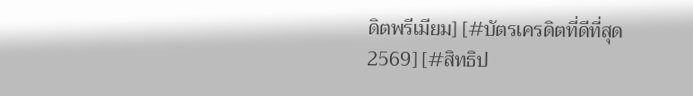ดิตพรีเมียม] [#บัตรเครดิตที่ดีที่สุด2569] [#สิทธิป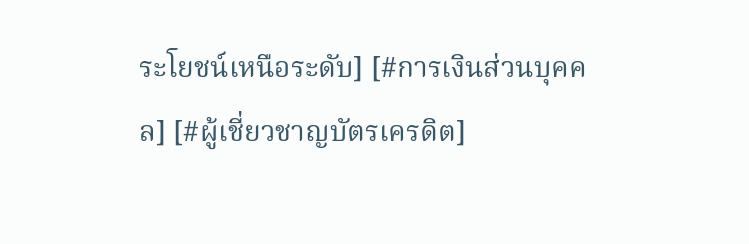ระโยชน์เหนือระดับ] [#การเงินส่วนบุคคล] [#ผู้เชี่ยวชาญบัตรเครดิต]